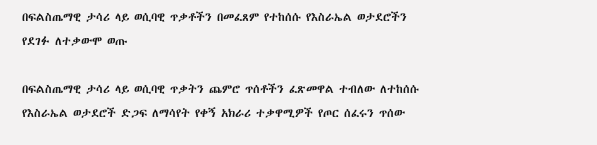በፍልስጤማዊ ታሳሪ ላይ ወሲባዊ ጥቃቶችን በመፈጸም የተከሰሱ የእስራኤል ወታደሮችን የደገፉ ለተቃውሞ ወጡ

በፍልስጤማዊ ታሳሪ ላይ ወሲባዊ ጥቃትን ጨምሮ ጥሰቶችን ፈጽመዋል ተብለው ለተከሰሱ የእስራኤል ወታደሮች ድጋፍ ለማሳየት የቀኝ አክራሪ ተቃዋሚዎች የጦር ሰፈሩን ጥሰው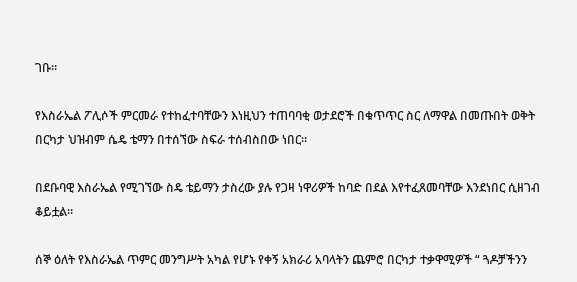ገቡ።

የእስራኤል ፖሊሶች ምርመራ የተከፈተባቸውን እነዚህን ተጠባባቂ ወታደሮች በቁጥጥር ስር ለማዋል በመጡበት ወቅት በርካታ ህዝብም ሴዴ ቴማን በተሰኘው ስፍራ ተሰብስበው ነበር።

በደቡባዊ እስራኤል የሚገኘው ስዴ ቴይማን ታስረው ያሉ የጋዛ ነዋሪዎች ከባድ በደል እየተፈጸመባቸው እንደነበር ሲዘገብ ቆይቷል።

ሰኞ ዕለት የእስራኤል ጥምር መንግሥት አካል የሆኑ የቀኝ አክራሪ አባላትን ጨምሮ በርካታ ተቃዋሚዎች “ ጓዶቻችንን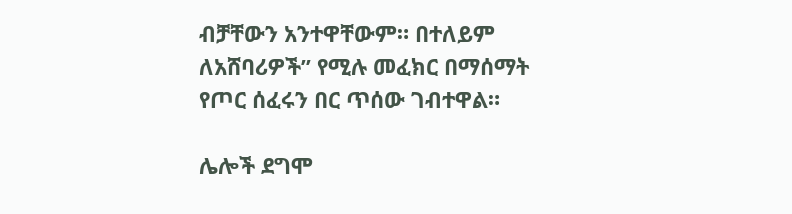ብቻቸውን አንተዋቸውም። በተለይም ለአሸባሪዎች” የሚሉ መፈክር በማሰማት የጦር ሰፈሩን በር ጥሰው ገብተዋል።

ሌሎች ደግሞ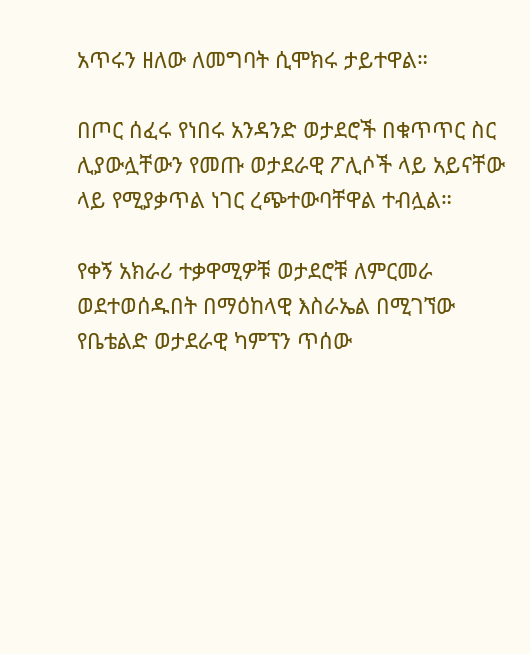አጥሩን ዘለው ለመግባት ሲሞክሩ ታይተዋል።

በጦር ሰፈሩ የነበሩ አንዳንድ ወታደሮች በቁጥጥር ስር ሊያውሏቸውን የመጡ ወታደራዊ ፖሊሶች ላይ አይናቸው ላይ የሚያቃጥል ነገር ረጭተውባቸዋል ተብሏል።

የቀኝ አክራሪ ተቃዋሚዎቹ ወታደሮቹ ለምርመራ ወደተወሰዱበት በማዕከላዊ እስራኤል በሚገኘው የቤቴልድ ወታደራዊ ካምፕን ጥሰው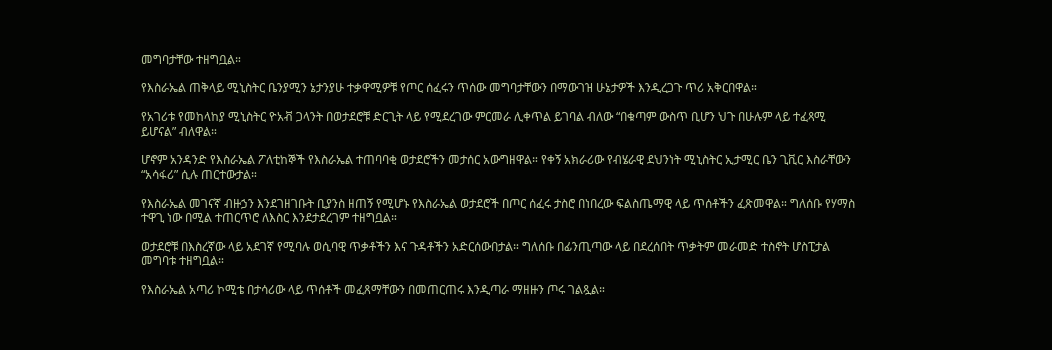መግባታቸው ተዘግቧል።

የእስራኤል ጠቅላይ ሚኒስትር ቤንያሚን ኔታንያሁ ተቃዋሚዎቹ የጦር ሰፈሩን ጥሰው መግባታቸውን በማውገዝ ሁኔታዎች እንዲረጋጉ ጥሪ አቅርበዋል።

የአገሪቱ የመከላከያ ሚኒስትር ዮአቭ ጋላንት በወታደሮቹ ድርጊት ላይ የሚደረገው ምርመራ ሊቀጥል ይገባል ብለው “በቁጣም ውስጥ ቢሆን ህጉ በሁሉም ላይ ተፈጻሚ ይሆናል” ብለዋል።

ሆኖም አንዳንድ የእስራኤል ፖለቲከኞች የእስራኤል ተጠባባቂ ወታደሮችን መታሰር አውግዘዋል። የቀኝ አክራሪው የብሄራዊ ደህንነት ሚኒስትር ኢታሚር ቤን ጊቪር እስራቸውን “አሳፋሪ” ሲሉ ጠርተውታል።

የእስራኤል መገናኛ ብዙኃን እንደገዘገቡት ቢያንስ ዘጠኝ የሚሆኑ የእስራኤል ወታደሮች በጦር ሰፈሩ ታስሮ በነበረው ፍልስጤማዊ ላይ ጥሰቶችን ፈጽመዋል። ግለሰቡ የሃማስ ተዋጊ ነው በሚል ተጠርጥሮ ለእስር እንደታደረገም ተዘግቧል።

ወታደሮቹ በእስረኛው ላይ አደገኛ የሚባሉ ወሲባዊ ጥቃቶችን እና ጉዳቶችን አድርሰውበታል። ግለሰቡ በፊንጢጣው ላይ በደረሰበት ጥቃትም መራመድ ተስኖት ሆስፒታል መግባቱ ተዘግቧል።

የእስራኤል አጣሪ ኮሚቴ በታሳሪው ላይ ጥሰቶች መፈጸማቸውን በመጠርጠሩ እንዲጣራ ማዘዙን ጦሩ ገልጿል።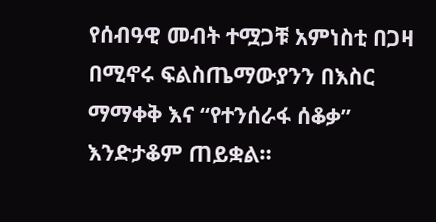የሰብዓዊ መብት ተሟጋቹ አምነስቲ በጋዛ በሚኖሩ ፍልስጤማውያንን በእስር ማማቀቅ እና “የተንሰራፋ ሰቆቃ” እንድታቆም ጠይቋል።